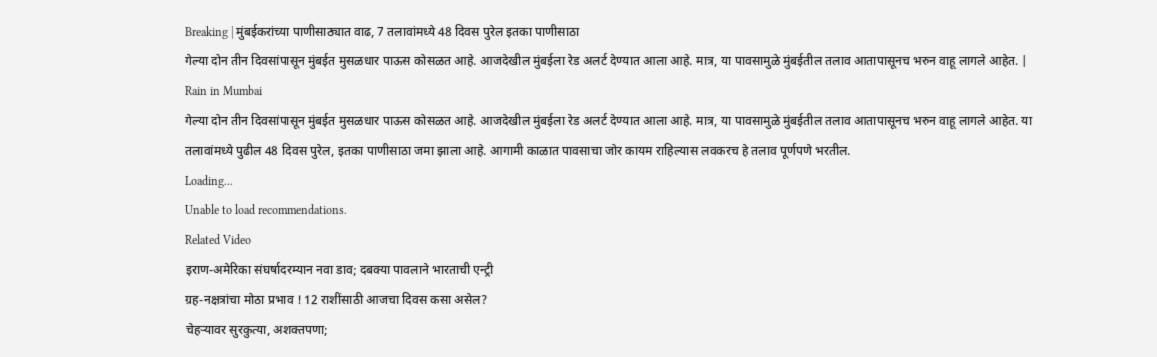Breaking | मुंबईकरांच्या पाणीसाठ्यात वाढ, 7 तलावांमध्ये 48 दिवस पुरेल इतका पाणीसाठा
गेल्या दोन तीन दिवसांपासून मुंबईत मुसळधार पाऊस कोसळत आहे. आजदेखील मुंबईला रेड अलर्ट देण्यात आला आहे. मात्र, या पावसामुळे मुंबईतील तलाव आतापासूनच भरुन वाहू लागले आहेत. | Rain in Mumbai
गेल्या दोन तीन दिवसांपासून मुंबईत मुसळधार पाऊस कोसळत आहे. आजदेखील मुंबईला रेड अलर्ट देण्यात आला आहे. मात्र, या पावसामुळे मुंबईतील तलाव आतापासूनच भरुन वाहू लागले आहेत. या तलावांमध्ये पुढील 48 दिवस पुरेल, इतका पाणीसाठा जमा झाला आहे. आगामी काळात पावसाचा जोर कायम राहिल्यास लवकरच हे तलाव पूर्णपणे भरतील.
Loading...
Unable to load recommendations.
Related Video
इराण-अमेरिका संघर्षादरम्यान नवा डाव; दबक्या पावलाने भारताची एन्ट्री
ग्रह-नक्षत्रांचा मोठा प्रभाव ! 12 राशींसाठी आजचा दिवस कसा असेल?
चेहऱ्यावर सुरकुत्या, अशक्तपणा;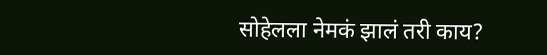सोहेलला नेमकं झालं तरी काय?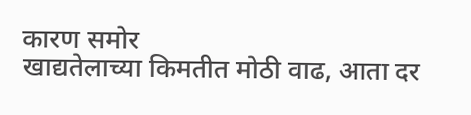कारण समोर
खाद्यतेलाच्या किमतीत मोठी वाढ, आता दर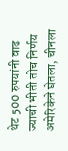थेट 500 रुपयांनी वाढ
ज्याची भीती तोच निर्णय अमेरिकेने घेतला, चीनला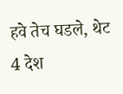हवे तेच घडले, थेट 4 देश